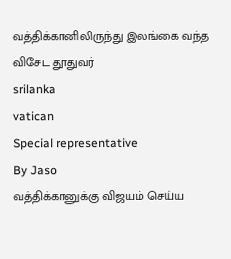வத்திக்கானிலிருந்து இலங்கை வந்த விசேட தூதுவர்
srilanka
vatican
Special representative
By Jaso
வத்திக்கானுக்கு விஜயம் செய்ய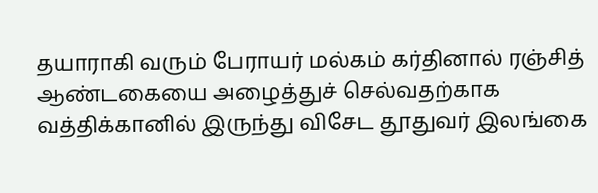தயாராகி வரும் பேராயர் மல்கம் கர்தினால் ரஞ்சித் ஆண்டகையை அழைத்துச் செல்வதற்காக வத்திக்கானில் இருந்து விசேட தூதுவர் இலங்கை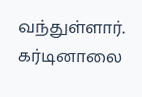வந்துள்ளார்.
கர்டினாலை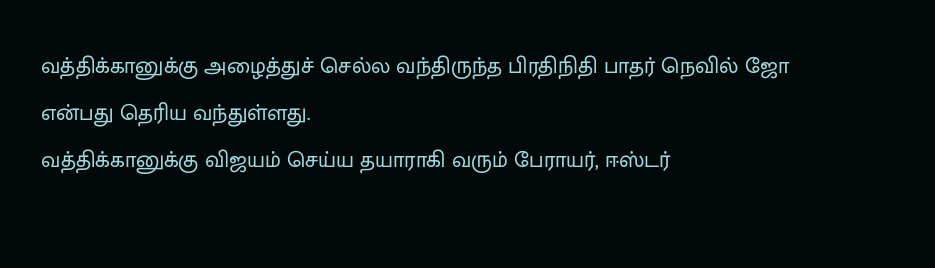வத்திக்கானுக்கு அழைத்துச் செல்ல வந்திருந்த பிரதிநிதி பாதர் நெவில் ஜோ என்பது தெரிய வந்துள்ளது.
வத்திக்கானுக்கு விஜயம் செய்ய தயாராகி வரும் பேராயர், ஈஸ்டர்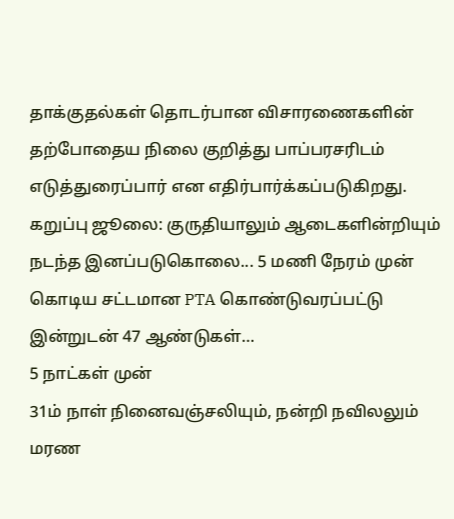தாக்குதல்கள் தொடர்பான விசாரணைகளின் தற்போதைய நிலை குறித்து பாப்பரசரிடம் எடுத்துரைப்பார் என எதிர்பார்க்கப்படுகிறது.
கறுப்பு ஜூலை: குருதியாலும் ஆடைகளின்றியும் நடந்த இனப்படுகொலை... 5 மணி நேரம் முன்
கொடிய சட்டமான PTA கொண்டுவரப்பட்டு இன்றுடன் 47 ஆண்டுகள்…
5 நாட்கள் முன்
31ம் நாள் நினைவஞ்சலியும், நன்றி நவிலலும்
மரண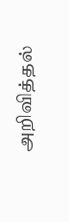அறிவித்தல்